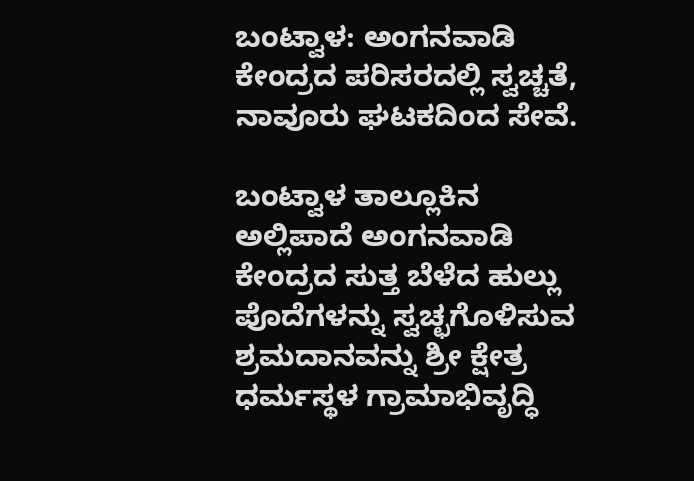ಬಂಟ್ವಾಳ: ಅಂಗನವಾಡಿ ಕೇಂದ್ರದ ಪರಿಸರದಲ್ಲಿ ಸ್ವಚ್ಚತೆ, ನಾವೂರು ಘಟಕದಿಂದ ಸೇವೆ.

ಬಂಟ್ವಾಳ ತಾಲ್ಲೂಕಿನ ಅಲ್ಲಿಪಾದೆ ಅಂಗನವಾಡಿ  ಕೇಂದ್ರದ ಸುತ್ತ ಬೆಳೆದ ಹುಲ್ಲು ಪೊದೆಗಳನ್ನು ಸ್ವಚ್ಛಗೊಳಿಸುವ ಶ್ರಮದಾನವನ್ನು ಶ್ರೀ ಕ್ಷೇತ್ರ ಧರ್ಮಸ್ಥಳ ಗ್ರಾಮಾಭಿವೃದ್ಧಿ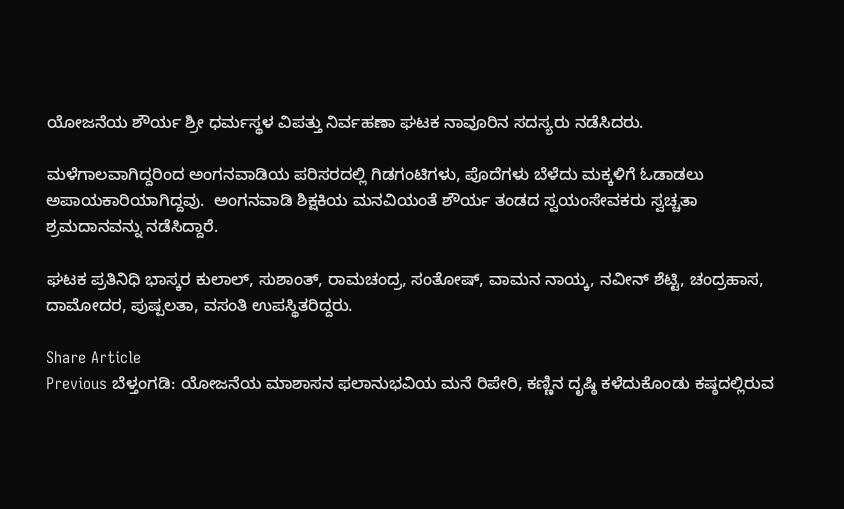ಯೋಜನೆಯ ಶೌರ್ಯ ಶ್ರೀ ಧರ್ಮಸ್ಥಳ ವಿಪತ್ತು ನಿರ್ವಹಣಾ ಘಟಕ ನಾವೂರಿನ ಸದಸ್ಯರು ನಡೆಸಿದರು.

ಮಳೆಗಾಲವಾಗಿದ್ದರಿಂದ ಅಂಗನವಾಡಿಯ ಪರಿಸರದಲ್ಲಿ ಗಿಡಗಂಟಿಗಳು, ಪೊದೆಗಳು ಬೆಳೆದು ಮಕ್ಕಳಿಗೆ ಓಡಾಡಲು ಅಪಾಯಕಾರಿಯಾಗಿದ್ದವು.  ಅಂಗನವಾಡಿ ಶಿಕ್ಷಕಿಯ ಮನವಿಯಂತೆ ಶೌರ್ಯ ತಂಡದ ಸ್ವಯಂಸೇವಕರು ಸ್ವಚ್ಚತಾ ಶ್ರಮದಾನವನ್ನು ನಡೆಸಿದ್ದಾರೆ.

ಘಟಕ ಪ್ರತಿನಿಧಿ ಭಾಸ್ಕರ ಕುಲಾಲ್, ಸುಶಾಂತ್, ರಾಮಚಂದ್ರ, ಸಂತೋಷ್, ವಾಮನ ನಾಯ್ಕ, ನವೀನ್ ಶೆಟ್ಟಿ, ಚಂದ್ರಹಾಸ, ದಾಮೋದರ, ಪುಷ್ಪಲತಾ, ವಸಂತಿ ಉಪಸ್ಥಿತರಿದ್ದರು.

Share Article
Previous ಬೆಳ್ತಂಗಡಿ: ಯೋಜನೆಯ ಮಾಶಾಸನ ಫಲಾನುಭವಿಯ ಮನೆ ರಿಪೇರಿ, ಕಣ್ಣಿನ ದೃಷ್ಠಿ ಕಳೆದುಕೊಂಡು ಕಷ್ಠದಲ್ಲಿರುವ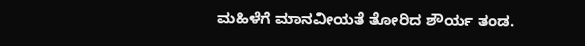ಮಹಿಳೆಗೆ ಮಾನವೀಯತೆ ತೋರಿದ ಶೌರ್ಯ ತಂಡ.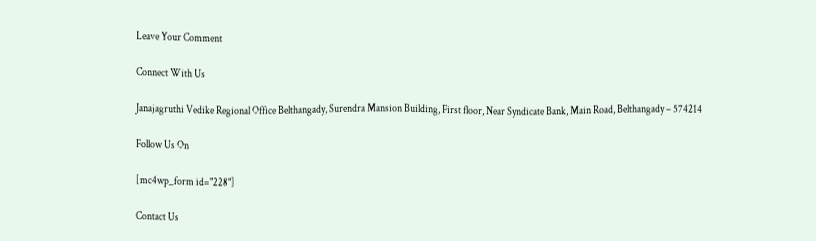Leave Your Comment

Connect With Us

Janajagruthi Vedike Regional Office Belthangady, Surendra Mansion Building, First floor, Near Syndicate Bank, Main Road, Belthangady – 574214

Follow Us On

[mc4wp_form id="228"]

Contact Us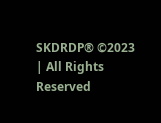SKDRDP® ©2023 | All Rights Reserved